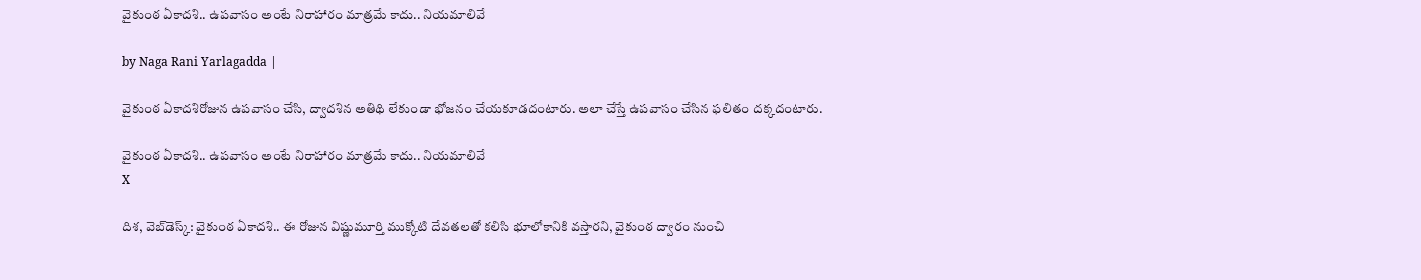వైకుంఠ ఏకాదశి.. ఉపవాసం అంటే నిరాహారం మాత్రమే కాదు.. నియమాలివే

by Naga Rani Yarlagadda |

వైకుంఠ ఏకాదశిరోజున ఉపవాసం చేసి, ద్వాదశిన అతిథి లేకుండా భోజనం చేయకూడదంటారు. అలా చేస్తే ఉపవాసం చేసిన ఫలితం దక్కదంటారు.

వైకుంఠ ఏకాదశి.. ఉపవాసం అంటే నిరాహారం మాత్రమే కాదు.. నియమాలివే
X

దిశ, వెబ్‌డెస్క్: వైకుంఠ ఏకాదశి.. ఈ రోజున విష్ణుమూర్తి ముక్కోటి దేవతలతో కలిసి భూలోకానికి వస్తారని, వైకుంఠ ద్వారం నుంచి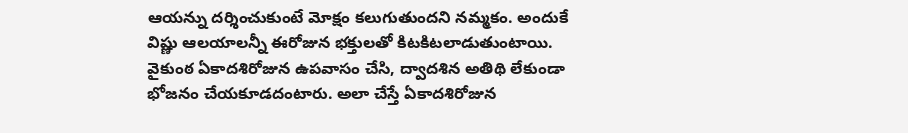ఆయన్ను దర్శించుకుంటే మోక్షం కలుగుతుందని నమ్మకం. అందుకే విష్ణు ఆలయాలన్నీ ఈరోజున భక్తులతో కిటకిటలాడుతుంటాయి. వైకుంఠ ఏకాదశిరోజున ఉపవాసం చేసి, ద్వాదశిన అతిథి లేకుండా భోజనం చేయకూడదంటారు. అలా చేస్తే ఏకాదశిరోజున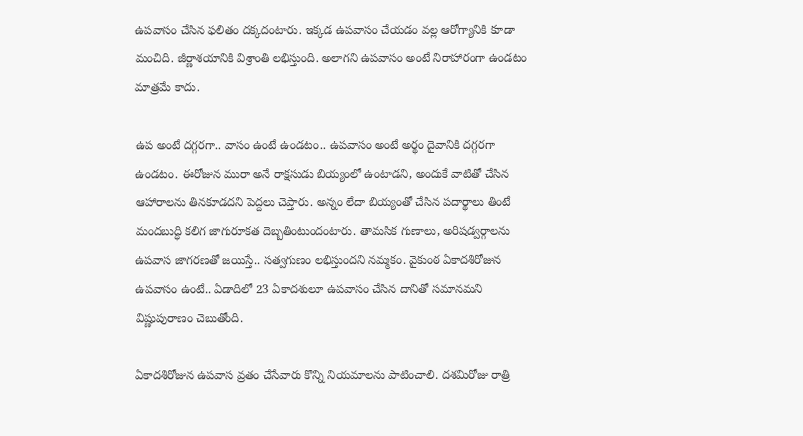ఉపవాసం చేసిన ఫలితం దక్కదంటారు. ఇక్కడ ఉపవాసం చేయడం వల్ల ఆరోగ్యానికి కూడా మంచిది. జీర్ణాశయానికి విశ్రాంతి లభిస్తుంది. అలాగని ఉపవాసం అంటే నిరాహారంగా ఉండటం మాత్రమే కాదు.

ఉప అంటే దగ్గరగా.. వాసం ఉంటే ఉండటం.. ఉపవాసం అంటే అర్థం దైవానికి దగ్గరగా ఉండటం. ఈరోజున మురా అనే రాక్షసుడు బియ్యంలో ఉంటాడని, అందుకే వాటితో చేసిన ఆహారాలను తినకూడదని పెద్దలు చెప్తారు. అన్నం లేదా బియ్యంతో చేసిన పదార్థాలు తింటే మందబుద్ధి కలిగ జాగురూకత దెబ్బతింటుందంటారు. తామసిక గుణాలు, అరిషడ్వర్గాలను ఉపవాస జాగరణతో జయిస్తే.. సత్వగుణం లభిస్తుందని నమ్మకం. వైకుంఠ ఏకాదశిరోజున ఉపవాసం ఉంటే.. ఏడాదిలో 23 ఏకాదశులూ ఉపవాసం చేసిన దానితో సమానమని విష్ణుపురాణం చెబుతోంది.

ఏకాదశిరోజున ఉపవాస వ్రతం చేసేవారు కొన్ని నియమాలను పాటించాలి. దశమిరోజు రాత్రి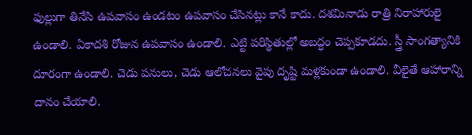ఫుల్లుగా తినేసి ఉపవాసం ఉండటం ఉపవాసం చేసినట్లు కానే కాదు. దశమినాడు రాత్రి నిరాహారులై ఉండాలి. ఏకాదశి రోజున ఉపవాసం ఉండాలి. ఎట్టి పరిస్థితుల్లో అబద్ధం చెప్పకూడదు. స్త్రీ సాంగత్యానికి దూరంగా ఉండాలి. చెడు పనులు, చెడు ఆలోచనలు వైపు దృష్టి మళ్లకుండా ఉండాలి. వీలైతే ఆహారాన్ని దానం చేయాలి.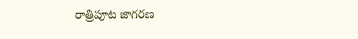రాత్రిపూట జాగరణ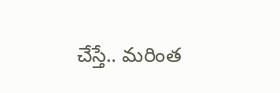చేస్తే.. మరింత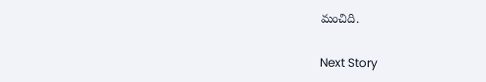మంచిది.

Next Story